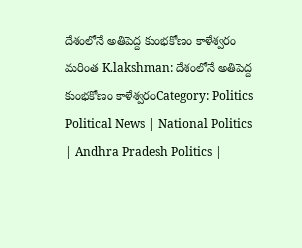దేశంలోనే అతిపెద్ద కుంభకోణం కాళేశ్వరం
మరింత K.lakshman: దేశంలోనే అతిపెద్ద కుంభకోణం కాళేశ్వరంCategory: Politics
Political News | National Politics | Andhra Pradesh Politics |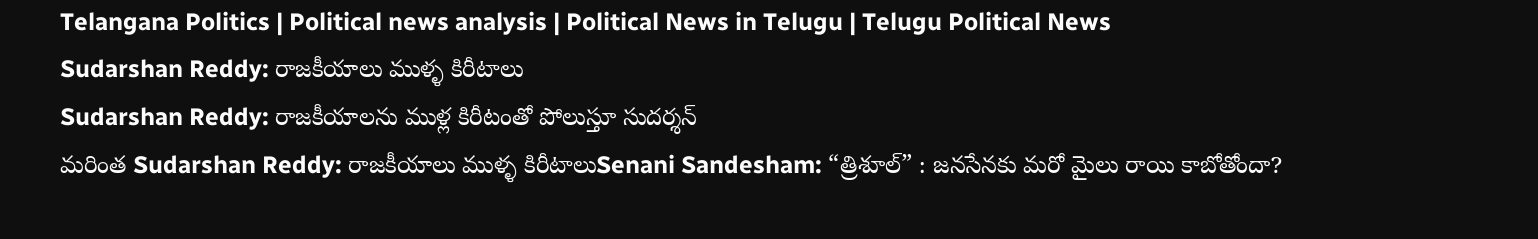Telangana Politics | Political news analysis | Political News in Telugu | Telugu Political News
Sudarshan Reddy: రాజకీయాలు ముళ్ళ కిరీటాలు
Sudarshan Reddy: రాజకీయాలను ముళ్ల కిరీటంతో పోలుస్తూ సుదర్శన్
మరింత Sudarshan Reddy: రాజకీయాలు ముళ్ళ కిరీటాలుSenani Sandesham: “త్రిశూల్” : జనసేనకు మరో మైలు రాయి కాబోతోందా?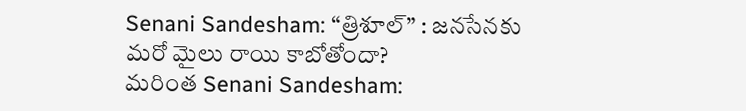Senani Sandesham: “త్రిశూల్” : జనసేనకు మరో మైలు రాయి కాబోతోందా?
మరింత Senani Sandesham: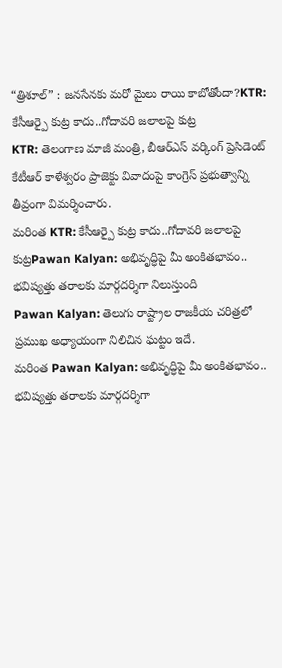“త్రిశూల్” : జనసేనకు మరో మైలు రాయి కాబోతోందా?KTR: కేసీఆర్పై కుట్ర కాదు..గోదావరి జలాలపై కుట్ర
KTR: తెలంగాణ మాజీ మంత్రి, బీఆర్ఎస్ వర్కింగ్ ప్రెసిడెంట్ కేటీఆర్ కాళేశ్వరం ప్రాజెక్టు వివాదంపై కాంగ్రెస్ ప్రభుత్వాన్ని తీవ్రంగా విమర్శించారు.
మరింత KTR: కేసీఆర్పై కుట్ర కాదు..గోదావరి జలాలపై కుట్రPawan Kalyan: అభివృద్ధిపై మీ అంకితభావం.. భవిష్యత్తు తరాలకు మార్గదర్శిగా నిలుస్తుంది
Pawan Kalyan: తెలుగు రాష్ట్రాల రాజకీయ చరిత్రలో ప్రముఖ అధ్యాయంగా నిలిచిన ఘట్టం ఇదే.
మరింత Pawan Kalyan: అభివృద్ధిపై మీ అంకితభావం.. భవిష్యత్తు తరాలకు మార్గదర్శిగా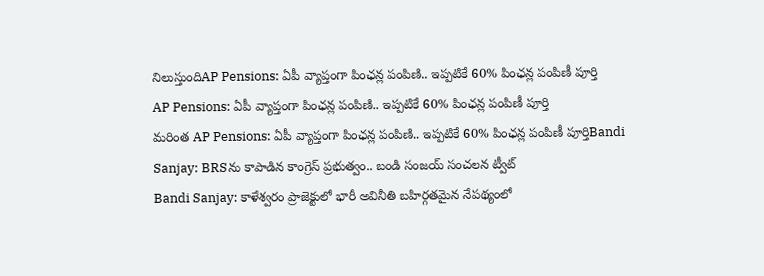నిలుస్తుందిAP Pensions: ఏపీ వ్యాప్తంగా పింఛన్ల పంపిణి.. ఇప్పటికే 60% పింఛన్ల పంపిణీ పూర్తి
AP Pensions: ఏపీ వ్యాప్తంగా పింఛన్ల పంపిణి.. ఇప్పటికే 60% పింఛన్ల పంపిణీ పూర్తి
మరింత AP Pensions: ఏపీ వ్యాప్తంగా పింఛన్ల పంపిణి.. ఇప్పటికే 60% పింఛన్ల పంపిణీ పూర్తిBandi Sanjay: BRSను కాపాడిన కాంగ్రెస్ ప్రభుత్వం.. బండి సంజయ్ సంచలన ట్వీట్
Bandi Sanjay: కాళేశ్వరం ప్రాజెక్టులో భారీ అవినీతి బహిర్గతమైన నేపథ్యంలో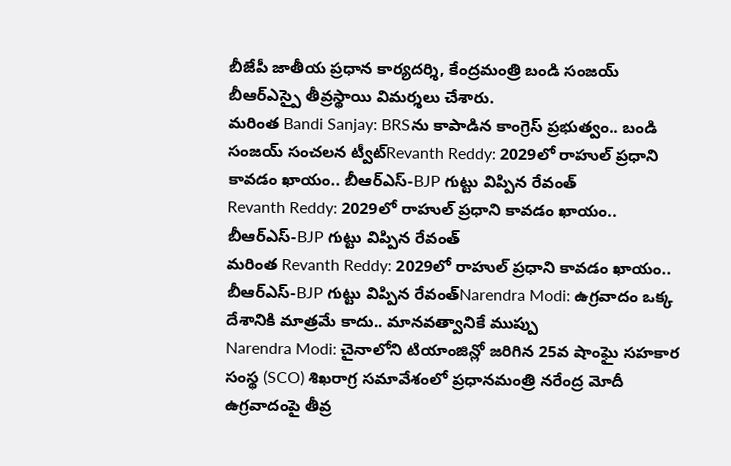బీజేపీ జాతీయ ప్రధాన కార్యదర్శి, కేంద్రమంత్రి బండి సంజయ్ బీఆర్ఎస్పై తీవ్రస్థాయి విమర్శలు చేశారు.
మరింత Bandi Sanjay: BRSను కాపాడిన కాంగ్రెస్ ప్రభుత్వం.. బండి సంజయ్ సంచలన ట్వీట్Revanth Reddy: 2029లో రాహుల్ ప్రధాని కావడం ఖాయం.. బీఆర్ఎస్-BJP గుట్టు విప్పిన రేవంత్
Revanth Reddy: 2029లో రాహుల్ ప్రధాని కావడం ఖాయం.. బీఆర్ఎస్-BJP గుట్టు విప్పిన రేవంత్
మరింత Revanth Reddy: 2029లో రాహుల్ ప్రధాని కావడం ఖాయం.. బీఆర్ఎస్-BJP గుట్టు విప్పిన రేవంత్Narendra Modi: ఉగ్రవాదం ఒక్క దేశానికి మాత్రమే కాదు.. మానవత్వానికే ముప్పు
Narendra Modi: చైనాలోని టియాంజిన్లో జరిగిన 25వ షాంఘై సహకార సంస్థ (SCO) శిఖరాగ్ర సమావేశంలో ప్రధానమంత్రి నరేంద్ర మోదీ ఉగ్రవాదంపై తీవ్ర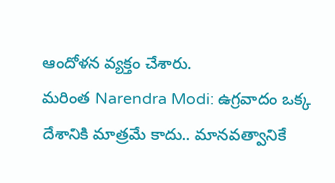ఆందోళన వ్యక్తం చేశారు.
మరింత Narendra Modi: ఉగ్రవాదం ఒక్క దేశానికి మాత్రమే కాదు.. మానవత్వానికే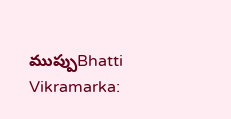ముప్పుBhatti Vikramarka: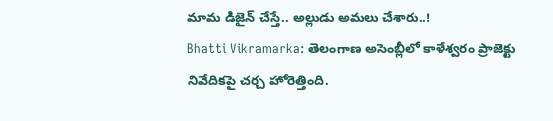మామ డిజైన్ చేస్తే.. అల్లుడు అమలు చేశారు..!
Bhatti Vikramarka: తెలంగాణ అసెంబ్లీలో కాళేశ్వరం ప్రాజెక్టు నివేదికపై చర్చ హోరెత్తింది.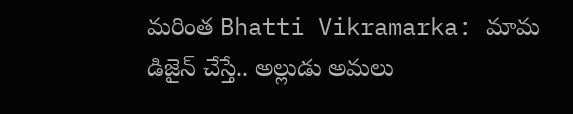మరింత Bhatti Vikramarka: మామ డిజైన్ చేస్తే.. అల్లుడు అమలు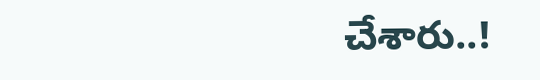చేశారు..!